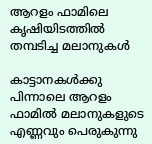ആറളം ഫാമിലെ കൃഷിയിടത്തിൽ തമ്പടിച്ച മലാനുകൾ

കാട്ടാനകൾക്കു പിന്നാലെ ആറളം ഫാമിൽ മലാനുകളുടെ എണ്ണവും പെരുകുന്നു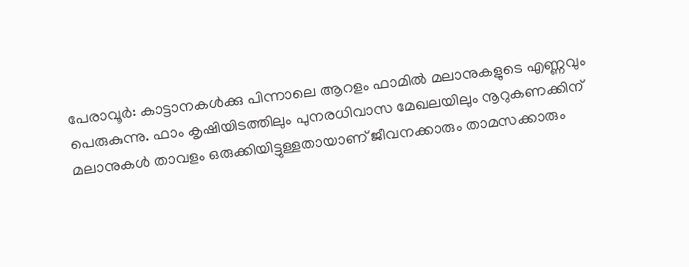പേരാവൂർ: കാട്ടാനകൾക്കു പിന്നാലെ ആറളം ഫാമിൽ മലാനുകളുടെ എണ്ണവും പെരുകുന്നു. ഫാം കൃഷിയിടത്തിലും പുനരധിവാസ മേഖലയിലും നൂറുകണക്കിന് മലാനുകൾ താവളം ഒരുക്കിയിട്ടുള്ളതായാണ് ജീവനക്കാരും താമസക്കാരും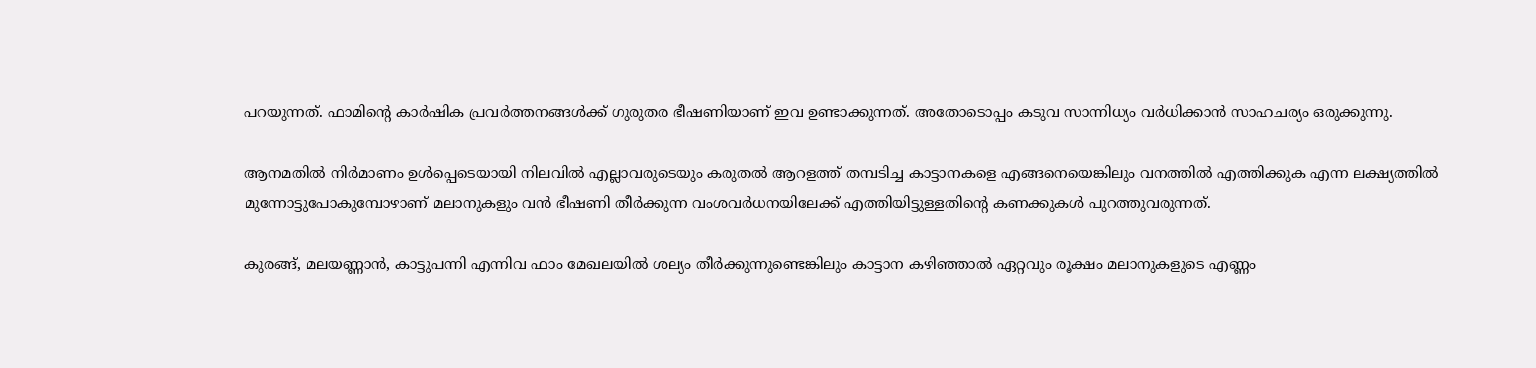പറയുന്നത്. ഫാമിന്റെ കാർഷിക പ്രവർത്തനങ്ങൾക്ക് ഗുരുതര ഭീഷണിയാണ് ഇവ ഉണ്ടാക്കുന്നത്. അതോടൊപ്പം കടുവ സാന്നിധ്യം വർധിക്കാൻ സാഹചര്യം ഒരുക്കുന്നു.

ആനമതിൽ നിർമാണം ഉൾപ്പെടെയായി നിലവിൽ എല്ലാവരുടെയും കരുതൽ ആറളത്ത് തമ്പടിച്ച കാട്ടാനകളെ എങ്ങനെയെങ്കിലും വനത്തിൽ എത്തിക്കുക എന്ന ലക്ഷ്യത്തിൽ മുന്നോട്ടുപോകുമ്പോഴാണ് മലാനുകളും വൻ ഭീഷണി തീർക്കുന്ന വംശവർധനയിലേക്ക് എത്തിയിട്ടുള്ളതിന്റെ കണക്കുകൾ പുറത്തുവരുന്നത്.

കുരങ്ങ്, മലയണ്ണാൻ, കാട്ടുപന്നി എന്നിവ ഫാം മേഖലയിൽ ശല്യം തീർക്കുന്നുണ്ടെങ്കിലും കാട്ടാന കഴിഞ്ഞാൽ ഏറ്റവും രൂക്ഷം മലാനുകളുടെ എണ്ണം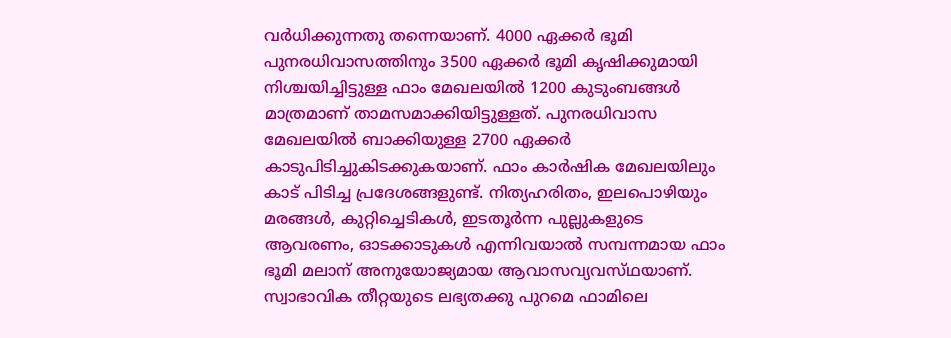വർധിക്കുന്നതു തന്നെയാണ്. 4000 ഏക്കർ ഭൂമി പുനരധിവാസത്തിനും 3500 ഏക്കർ ഭൂമി കൃഷിക്കുമായി നിശ്ചയിച്ചിട്ടുള്ള ഫാം മേഖലയിൽ 1200 കുടുംബങ്ങൾ മാത്രമാണ് താമസമാക്കിയിട്ടുള്ളത്. പുനരധിവാസ മേഖലയിൽ ബാക്കിയുള്ള 2700 ഏക്കർ കാടുപിടിച്ചുകിടക്കുകയാണ്. ഫാം കാർഷിക മേഖലയിലും കാട് പിടിച്ച പ്രദേശങ്ങളുണ്ട്. നിത്യഹരിതം, ഇലപൊഴിയും മരങ്ങൾ, കുറ്റിച്ചെടികൾ, ഇടതൂർന്ന പുല്ലുകളുടെ ആവരണം, ഓടക്കാടുകൾ എന്നിവയാൽ സമ്പന്നമായ ഫാം ഭൂമി മലാന് അനുയോജ്യമായ ആവാസവ്യവസ്‌ഥയാണ്. സ്വാഭാവിക തീറ്റയുടെ ലഭ്യതക്കു പുറമെ ഫാമിലെ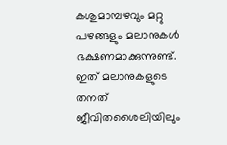കശുമാമ്പഴവും മറ്റു പഴങ്ങളും മലാനുകൾ ഭക്ഷണമാക്കുന്നുണ്ട്. ഇത് മലാനുകളുടെ തനത് ജീവിതശൈലിയിലും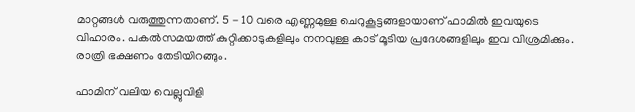മാറ്റങ്ങൾ വരുത്തുന്നതാണ്. 5 - 10 വരെ എണ്ണമുള്ള ചെറുകൂട്ടങ്ങളായാണ് ഫാമിൽ ഇവയുടെ വിഹാരം. പകൽസമയത്ത് കുറ്റിക്കാടുകളിലും നനവുള്ള കാട് മൂടിയ പ്രദേശങ്ങളിലും ഇവ വിശ്രമിക്കും. രാത്രി ഭക്ഷണം തേടിയിറങ്ങും.

ഫാമിന് വലിയ വെല്ലുവിളി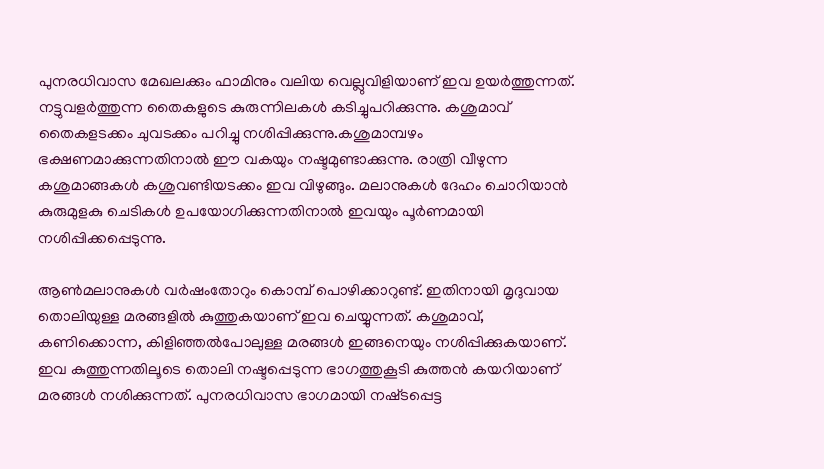പുനരധിവാസ മേഖലക്കും ഫാമിനും വലിയ വെല്ലുവിളിയാണ് ഇവ ഉയർത്തുന്നത്. നട്ടുവളർത്തുന്ന തൈകളുടെ കുരുന്നിലകൾ കടിച്ചുപറിക്കുന്നു. കശുമാവ് തൈകളടക്കം ചുവടക്കം പറിച്ചു നശിപ്പിക്കുന്നു.കശുമാമ്പഴം ഭക്ഷണമാക്കുന്നതിനാൽ ഈ വകയും നഷ്ടമുണ്ടാക്കുന്നു. രാത്രി വീഴുന്ന കശുമാങ്ങകൾ കശുവണ്ടിയടക്കം ഇവ വിഴുങ്ങും. മലാനുകൾ ദേഹം ചൊറിയാൻ കുരുമുളകു ചെടികൾ ഉപയോഗിക്കുന്നതിനാൽ ഇവയും പൂർണമായി നശിപ്പിക്കപ്പെടുന്നു.

ആൺമലാനുകൾ വർഷംതോറും കൊമ്പ് പൊഴിക്കാറുണ്ട്. ഇതിനായി മൃദുവായ തൊലിയുള്ള മരങ്ങളിൽ കുത്തുകയാണ് ഇവ ചെയ്യുന്നത്. കശുമാവ്, കണിക്കൊന്ന, കിളിഞ്ഞൽപോലുള്ള മരങ്ങൾ ഇങ്ങനെയും നശിപ്പിക്കുകയാണ്. ഇവ കുത്തുന്നതിലൂടെ തൊലി നഷ്ടപ്പെടുന്ന ഭാഗത്തുകൂടി കുത്തൻ കയറിയാണ് മരങ്ങൾ നശിക്കുന്നത്. പുനരധിവാസ ഭാഗമായി നഷ്‌ടപ്പെട്ട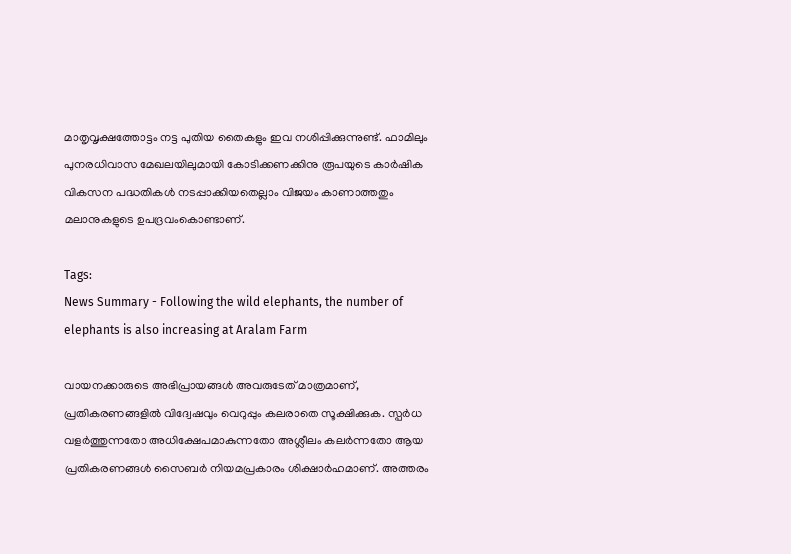മാതൃവൃക്ഷത്തോട്ടം നട്ട പുതിയ തൈകളും ഇവ നശിപ്പിക്കുന്നുണ്ട്. ഫാമിലും പുനരധിവാസ മേഖലയിലുമായി കോടിക്കണക്കിനു രൂപയുടെ കാർഷിക വികസന പദ്ധതികൾ നടപ്പാക്കിയതെല്ലാം വിജയം കാണാത്തതും മലാനുകളുടെ ഉപദ്രവംകൊണ്ടാണ്.

Tags:
News Summary - Following the wild elephants, the number of elephants is also increasing at Aralam Farm

വായനക്കാരുടെ അഭിപ്രായങ്ങള്‍ അവരുടേത് മാത്രമാണ്, പ്രതികരണങ്ങളിൽ വിദ്വേഷവും വെറുപ്പും കലരാതെ സൂക്ഷിക്കുക. സ്പർധ വളർത്തുന്നതോ അധിക്ഷേപമാകുന്നതോ അശ്ലീലം കലർന്നതോ ആയ പ്രതികരണങ്ങൾ സൈബർ നിയമപ്രകാരം ശിക്ഷാർഹമാണ്. അത്തരം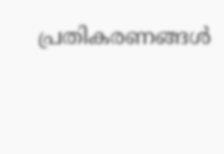പ്രതികരണങ്ങൾ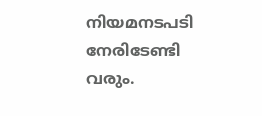നിയമനടപടി നേരിടേണ്ടി വരും.